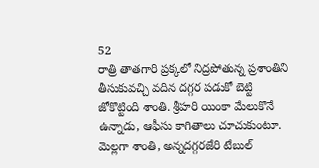52
రాత్రి తాతగారి ప్రక్కలో నిద్రపోతున్న ప్రశాంతిని తీసుకువచ్చి వదిన దగ్గర పడుకో బెట్టి జోకొట్టింది శాంతి. శ్రీహరి యింకా మేలుకొనే ఉన్నాడు, ఆఫీసు కాగితాలు చూచుకుంటూ.
మెల్లగా శాంతి, అన్నదగ్గరజేరి టేబుల్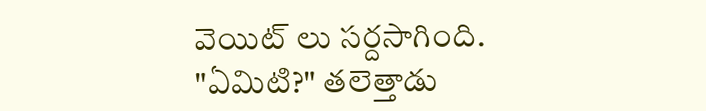వెయిట్ లు సర్దసాగింది.
"ఏమిటి?" తలెత్తాడు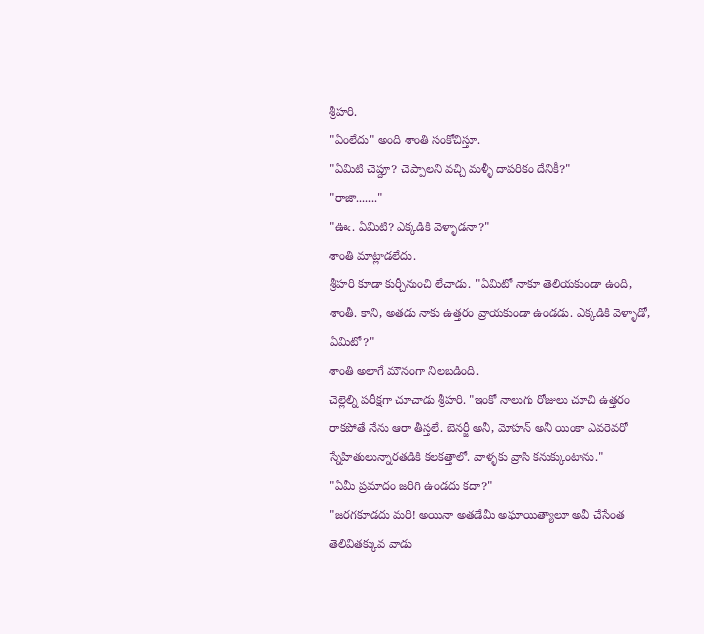శ్రీహరి.
"ఏంలేదు" అంది శాంతి సంకోచిస్తూ.
"ఏమిటి చెప్దూ? చెప్పాలని వచ్చి మళ్ళీ దాపరికం దేనికీ?"
"రాజా......."
"ఊఁ. ఏమిటి? ఎక్కడికి వెళ్ళాడనా?"
శాంతి మాట్లాడలేదు.
శ్రీహరి కూడా కుర్చీనుంచి లేచాడు. "ఏమిటో నాకూ తెలియకుండా ఉంది, శాంతీ. కాని, అతడు నాకు ఉత్తరం వ్రాయకుండా ఉండడు. ఎక్కడికి వెళ్ళాడో, ఏమిటో?"
శాంతి అలాగే మౌనంగా నిలబడింది.
చెల్లెల్ని పరీక్షగా చూచాడు శ్రీహరి. "ఇంకో నాలుగు రోజులు చూచి ఉత్తరం రాకపోతే నేను ఆరా తీస్తలే. బెనర్జీ అనీ, మోహన్ అనీ యింకా ఎవరెవరో స్నేహితులున్నారతడికి కలకత్తాలో. వాళ్ళకు వ్రాసి కనుక్కుంటాను."
"ఏమీ ప్రమాదం జరిగి ఉండదు కదా?"
"జరగకూడదు మరి! అయినా అతడేమీ అఘాయిత్యాలూ అవీ చేసేంత తెలివితక్కువ వాడు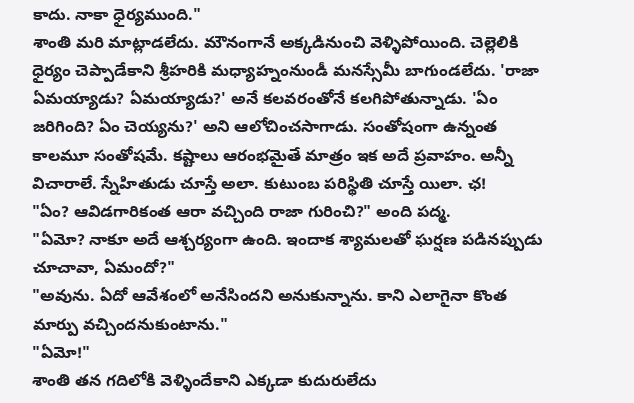కాదు. నాకా ధైర్యముంది."
శాంతి మరి మాట్లాడలేదు. మౌనంగానే అక్కడినుంచి వెళ్ళిపోయింది. చెల్లెలికి ధైర్యం చెప్పాడేకాని శ్రీహరికి మధ్యాహ్నంనుండీ మనస్సేమీ బాగుండలేదు. 'రాజా ఏమయ్యాడు? ఏమయ్యాడు?' అనే కలవరంతోనే కలగిపోతున్నాడు. 'ఏం జరిగింది? ఏం చెయ్యను?' అని ఆలోచించసాగాడు. సంతోషంగా ఉన్నంత కాలమూ సంతోషమే. కష్టాలు ఆరంభమైతే మాత్రం ఇక అదే ప్రవాహం. అన్నీ విచారాలే. స్నేహితుడు చూస్తే అలా. కుటుంబ పరిస్థితి చూస్తే యిలా. ఛ!
"ఏం? ఆవిడగారికంత ఆరా వచ్చింది రాజా గురించి?" అంది పద్మ.
"ఏమో? నాకూ అదే ఆశ్చర్యంగా ఉంది. ఇందాక శ్యామలతో ఘర్షణ పడినప్పుడు చూచావా, ఏమందో?"
"అవును. ఏదో ఆవేశంలో అనేసిందని అనుకున్నాను. కాని ఎలాగైనా కొంత మార్పు వచ్చిందనుకుంటాను."
"ఏమో!"
శాంతి తన గదిలోకి వెళ్ళిందేకాని ఎక్కడా కుదురులేదు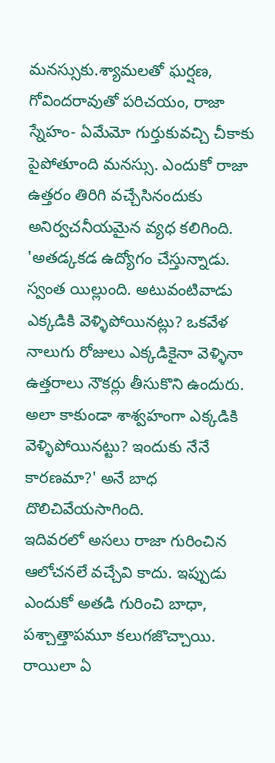మనస్సుకు.శ్యామలతో ఘర్షణ, గోవిందరావుతో పరిచయం, రాజా స్నేహం- ఏమేమో గుర్తుకువచ్చి చీకాకు పైపోతూంది మనస్సు. ఎందుకో రాజా ఉత్తరం తిరిగి వచ్చేసినందుకు అనిర్వచనీయమైన వ్యధ కలిగింది. 'అతడ్కకడ ఉద్యోగం చేస్తున్నాడు. స్వంత యిల్లుంది. అటువంటివాడు ఎక్కడికి వెళ్ళిపోయినట్లు? ఒకవేళ నాలుగు రోజులు ఎక్కడికైనా వెళ్ళినా ఉత్తరాలు నౌకర్లు తీసుకొని ఉందురు. అలా కాకుండా శాశ్వహంగా ఎక్కడికి వెళ్ళిపోయినట్టు? ఇందుకు నేనే కారణమా?' అనే బాధ దొలిచివేయసాగింది.
ఇదివరలో అసలు రాజా గురించిన ఆలోచనలే వచ్చేవి కాదు. ఇప్పుడు ఎందుకో అతడి గురించి బాధా, పశ్చాత్తాపమూ కలుగజొచ్చాయి. రాయిలా ఏ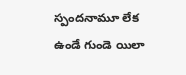స్పందనామూ లేక ఉండే గుండె యిలా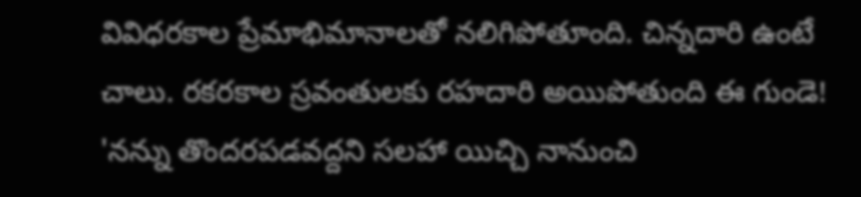వివిధరకాల ప్రేమాభిమానాలతో నలిగిపోతూంది. చిన్నదారి ఉంటే చాలు. రకరకాల స్రవంతులకు రహదారి అయిపోతుంది ఈ గుండె!
'నన్ను తొందరపడవద్దని సలహా యిచ్చి నానుంచి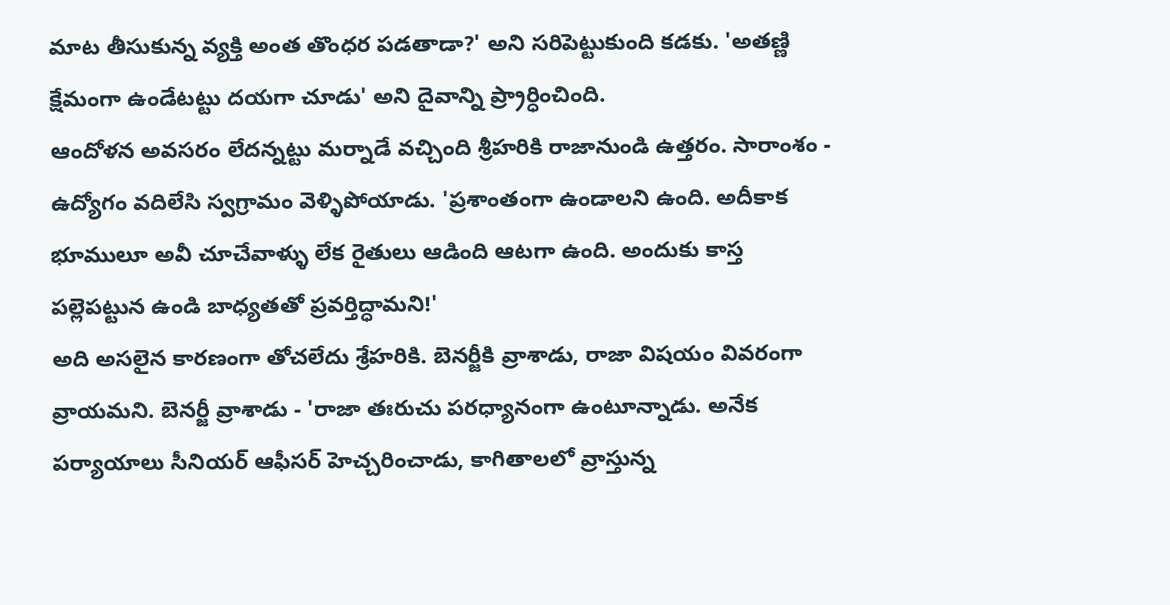మాట తీసుకున్న వ్యక్తి అంత తొంధర పడతాడా?' అని సరిపెట్టుకుంది కడకు. 'అతణ్ణి క్షేమంగా ఉండేటట్టు దయగా చూడు' అని దైవాన్ని ప్ర్రార్ధించింది.
ఆందోళన అవసరం లేదన్నట్టు మర్నాడే వచ్చింది శ్రీహరికి రాజానుండి ఉత్తరం. సారాంశం - ఉద్యోగం వదిలేసి స్వగ్రామం వెళ్ళిపోయాడు. 'ప్రశాంతంగా ఉండాలని ఉంది. అదీకాక భూములూ అవీ చూచేవాళ్ళు లేక రైతులు ఆడింది ఆటగా ఉంది. అందుకు కాస్త పల్లెపట్టున ఉండి బాధ్యతతో ప్రవర్తిద్ధామని!'
అది అసలైన కారణంగా తోచలేదు శ్రేహరికి. బెనర్జీకి వ్రాశాడు, రాజా విషయం వివరంగా వ్రాయమని. బెనర్జీ వ్రాశాడు - 'రాజా తఃరుచు పరధ్యానంగా ఉంటూన్నాడు. అనేక పర్యాయాలు సీనియర్ ఆఫీసర్ హెచ్చరించాడు, కాగితాలలో వ్రాస్తున్న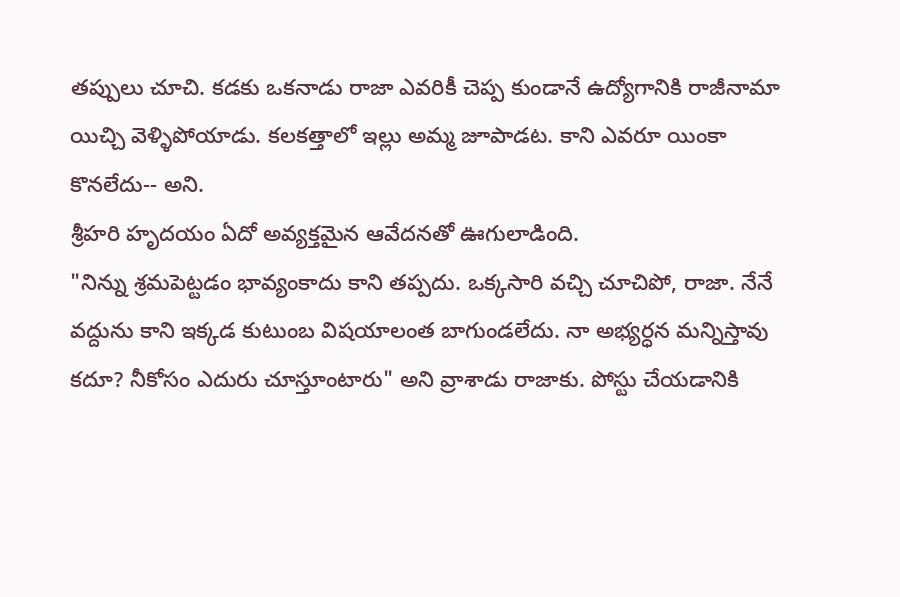తప్పులు చూచి. కడకు ఒకనాడు రాజా ఎవరికీ చెప్ప కుండానే ఉద్యోగానికి రాజీనామా యిచ్చి వెళ్ళిపోయాడు. కలకత్తాలో ఇల్లు అమ్మ జూపాడట. కాని ఎవరూ యింకా కొనలేదు-- అని.
శ్రీహరి హృదయం ఏదో అవ్యక్తమైన ఆవేదనతో ఊగులాడింది.
"నిన్ను శ్రమపెట్టడం భావ్యంకాదు కాని తప్పదు. ఒక్కసారి వచ్చి చూచిపో, రాజా. నేనే వద్దును కాని ఇక్కడ కుటుంబ విషయాలంత బాగుండలేదు. నా అభ్యర్ధన మన్నిస్తావు కదూ? నీకోసం ఎదురు చూస్తూంటారు" అని వ్రాశాడు రాజాకు. పోస్టు చేయడానికి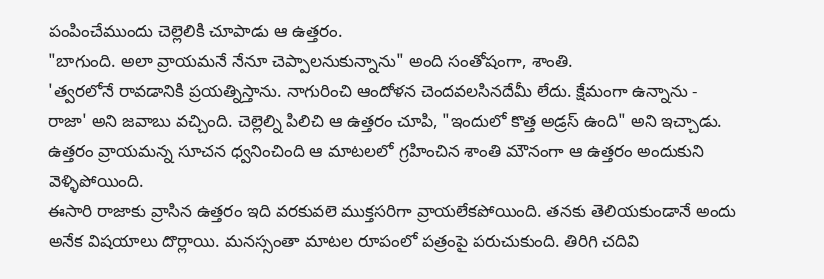పంపించేముందు చెల్లెలికి చూపాడు ఆ ఉత్తరం.
"బాగుంది. అలా వ్రాయమనే నేనూ చెప్పాలనుకున్నాను" అంది సంతోషంగా, శాంతి.
'త్వరలోనే రావడానికి ప్రయత్నిస్తాను. నాగురించి ఆందోళన చెందవలసినదేమీ లేదు. క్షేమంగా ఉన్నాను - రాజా' అని జవాబు వచ్చింది. చెల్లెల్ని పిలిచి ఆ ఉత్తరం చూపి, "ఇందులో కొత్త అడ్రస్ ఉంది" అని ఇచ్చాడు. ఉత్తరం వ్రాయమన్న సూచన ధ్వనించింది ఆ మాటలలో గ్రహించిన శాంతి మౌనంగా ఆ ఉత్తరం అందుకుని వెళ్ళిపోయింది.
ఈసారి రాజాకు వ్రాసిన ఉత్తరం ఇది వరకువలె ముక్తసరిగా వ్రాయలేకపోయింది. తనకు తెలియకుండానే అందు అనేక విషయాలు దొర్లాయి. మనస్సంతా మాటల రూపంలో పత్రంపై పరుచుకుంది. తిరిగి చదివి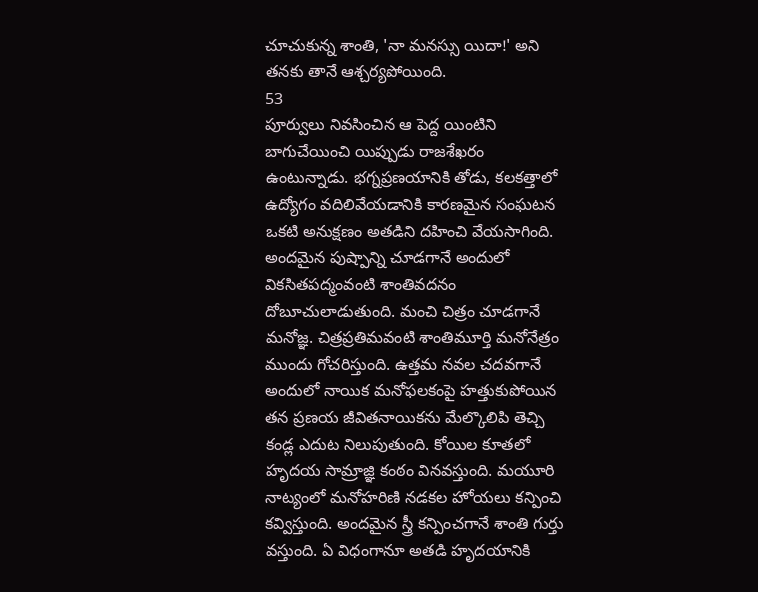చూచుకున్న శాంతి, 'నా మనస్సు యిదా!' అని తనకు తానే ఆశ్చర్యపోయింది.
53
పూర్వులు నివసించిన ఆ పెద్ద యింటిని బాగుచేయించి యిప్పుడు రాజశేఖరం ఉంటున్నాడు. భగ్నప్రణయానికి తోడు, కలకత్తాలో ఉద్యోగం వదిలివేయడానికి కారణమైన సంఘటన ఒకటి అనుక్షణం అతడిని దహించి వేయసాగింది. అందమైన పుష్పాన్ని చూడగానే అందులో వికసితపద్మంవంటి శాంతివదనం దోబూచులాడుతుంది. మంచి చిత్రం చూడగానే మనోజ్ఞ. చిత్రప్రతిమవంటి శాంతిమూర్తి మనోనేత్రం ముందు గోచరిస్తుంది. ఉత్తమ నవల చదవగానే అందులో నాయిక మనోఫలకంపై హత్తుకుపోయిన తన ప్రణయ జీవితనాయికను మేల్కొలిపి తెచ్చి కండ్ల ఎదుట నిలుపుతుంది. కోయిల కూతలో హృదయ సామ్రాజ్ఞి కంఠం వినవస్తుంది. మయూరి నాట్యంలో మనోహరిణి నడకల హోయలు కన్పించి కవ్విస్తుంది. అందమైన స్త్రీ కన్పించగానే శాంతి గుర్తు వస్తుంది. ఏ విధంగానూ అతడి హృదయానికి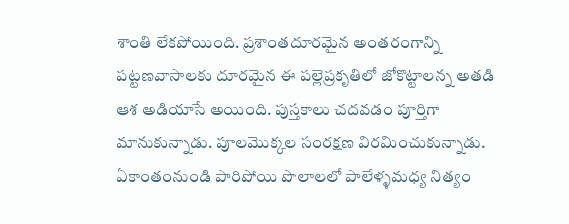శాంతి లేకపోయింది. ప్రశాంతదూరమైన అంతరంగాన్ని పట్టణవాసాలకు దూరమైన ఈ పల్లెప్రకృతిలో జోకొట్టాలన్న అతడి ఆశ అడియాసే అయింది. పుస్తకాలు చదవడం పూర్తిగా మానుకున్నాడు. పూలమొక్కల సంరక్షణ విరమించుకున్నాడు. ఏకాంతంనుండి పారిపోయి పొలాలలో పాలేళ్ళమధ్య నిత్యం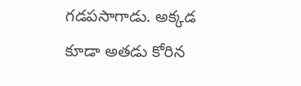గడపసాగాడు. అక్కడ కూడా అతడు కోరిన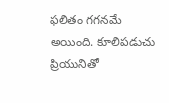ఫలితం గగనమే అయింది. కూలిపడుచు ప్రియునితో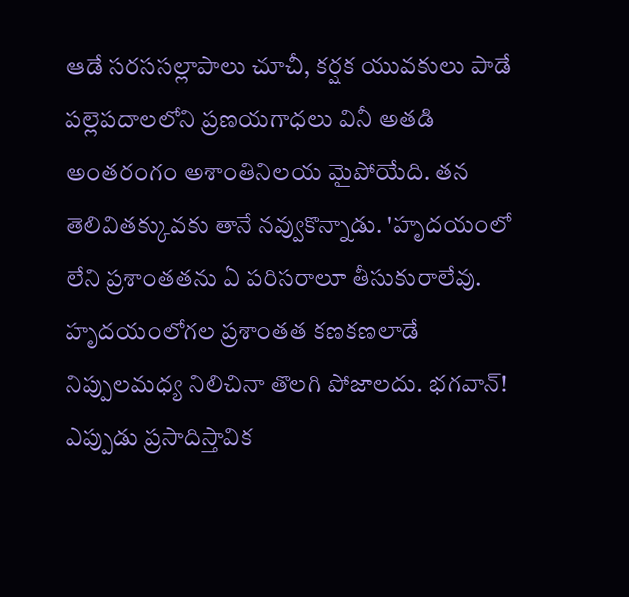ఆడే సరససల్లాపాలు చూచీ, కర్షక యువకులు పాడే పల్లెపదాలలోని ప్రణయగాధలు వినీ అతడి అంతరంగం అశాంతినిలయ మైపోయేది. తన తెలివితక్కువకు తానే నవ్వుకొన్నాడు. 'హృదయంలో లేని ప్రశాంతతను ఏ పరిసరాలూ తీసుకురాలేవు. హృదయంలోగల ప్రశాంతత కణకణలాడే నిప్పులమధ్య నిలిచినా తొలగి పోజాలదు. భగవాన్! ఎప్పుడు ప్రసాదిస్తావిక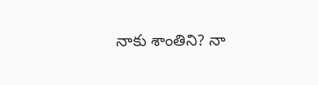నాకు శాంతిని? నా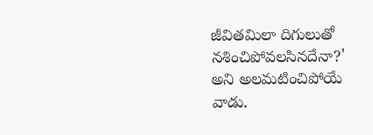జీవితమిలా దిగులుతో నశించిపోవలసినదేనా?' అని అలమటించిపోయే వాడు.